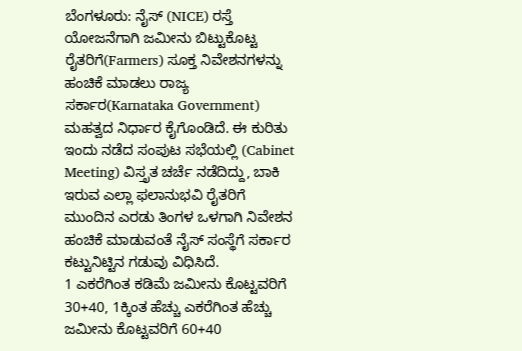ಬೆಂಗಳೂರು: ನೈಸ್ (NICE) ರಸ್ತೆ ಯೋಜನೆಗಾಗಿ ಜಮೀನು ಬಿಟ್ಟುಕೊಟ್ಟ ರೈತರಿಗೆ(Farmers) ಸೂಕ್ತ ನಿವೇಶನಗಳನ್ನು ಹಂಚಿಕೆ ಮಾಡಲು ರಾಜ್ಯ ಸರ್ಕಾರ(Karnataka Government) ಮಹತ್ವದ ನಿರ್ಧಾರ ಕೈಗೊಂಡಿದೆ. ಈ ಕುರಿತು ಇಂದು ನಡೆದ ಸಂಪುಟ ಸಭೆಯಲ್ಲಿ (Cabinet Meeting) ವಿಸ್ತೃತ ಚರ್ಚೆ ನಡೆದಿದ್ದು, ಬಾಕಿ ಇರುವ ಎಲ್ಲಾ ಫಲಾನುಭವಿ ರೈತರಿಗೆ ಮುಂದಿನ ಎರಡು ತಿಂಗಳ ಒಳಗಾಗಿ ನಿವೇಶನ ಹಂಚಿಕೆ ಮಾಡುವಂತೆ ನೈಸ್ ಸಂಸ್ಥೆಗೆ ಸರ್ಕಾರ ಕಟ್ಟುನಿಟ್ಟಿನ ಗಡುವು ವಿಧಿಸಿದೆ.
1 ಎಕರೆಗಿಂತ ಕಡಿಮೆ ಜಮೀನು ಕೊಟ್ಟವರಿಗೆ 30+40, 1ಕ್ಕಿಂತ ಹೆಚ್ಚು ಎಕರೆಗಿಂತ ಹೆಚ್ಚು ಜಮೀನು ಕೊಟ್ಟವರಿಗೆ 60+40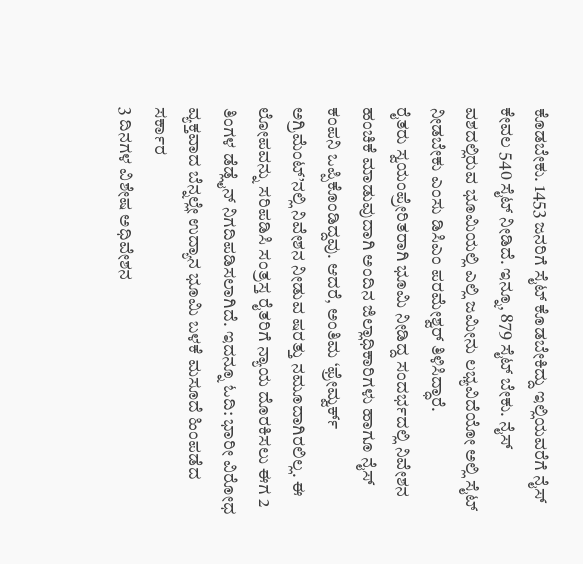ಕೊಡಬೇಕು. 1453 ಜನರಿಗೆ ಸೈಟ್ ಕೊಡಬೇಕಿದ್ದು ಇಲ್ಲಿಯವರೆಗೆ ನೈಸ್ ಕೇವಲ 540 ಸೈಟ್ ನೀಡಿದೆ. ಇನ್ನೂ, 879 ಸೈಟ್ ಬೇಕು. ನೈಸ್ ವಶದಲ್ಲಿರುವ ಭೂಮಿಯಲ್ಲಿ ಎಲ್ಲಿ ಜಮೀನು ಲಭ್ಯವಿದೆಯೋ ಅಲ್ಲಿ ಸೈಟ್ ನೀಡಬೇಕು ಎಂಸು ಡಿಸಿಎಂ ಪರಮೇಶ್ವರ್ ತಿಳಿಸಿದ್ಧಾರೆ.
ರೈತರು ಸ್ವಯಂಪ್ರೇರಿತರಾಗಿ ಭೂಮಿ ನೀಡಿದ್ದ ಸಂದರ್ಭದಲ್ಲಿ ನಿವೇಶನ ಹಂಚಿಕೆ ಮಾಡುವುದಾಗಿ ಅಂದಿನ ಜಿಲ್ಲಾಧಿಕಾರಿಗಳು ಹಾಗೂ ನೈಸ್ ಕಂಪನಿ ಒಪ್ಪಿಕೊಂಡಿದ್ದವು. ಆದರೆ, ಅಂತಿಮ ‘ಫ್ರೇಮ್ವರ್ಕ್ ಅಗ್ರಿಮೆಂಟ್’ನಲ್ಲಿ ನಿವೇಶನ ನೀಡುವ ಷರತ್ತು ನಮೂದಾಗಿರಲಿಲ್ಲ. ಈ ಲೋಪವನ್ನು ಸರಿಪಡಿಸಿ ಸಂತ್ರಸ್ತ ರೈತರಿಗೆ ನ್ಯಾಯ ದೊರಕಿಸಲು ಈಗ 2 ತಿಂಗಳ ಡೆಡ್ಲೈನ್ ನಿಗದಿಪಡಿಸಲಾಗಿದೆ. ಇದನ್ನೂ ಓದಿ: ಭಾರೀ ವಿರೋಧ ವ್ಯಕ್ತವಾದ ಬೆನ್ನಲ್ಲೇ ಉದ್ಯಾನ ಭೂಮಿ ಬಳಕೆ ಮಸೂದೆ ಹಿಂಪಡೆದ ಸರ್ಕಾರ
3 ದಿನಗಳ ವಿಶೇಷ ಅಧಿವೇಶನ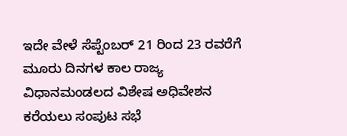ಇದೇ ವೇಳೆ ಸೆಪ್ಟೆಂಬರ್ 21 ರಿಂದ 23 ರವರೆಗೆ ಮೂರು ದಿನಗಳ ಕಾಲ ರಾಜ್ಯ ವಿಧಾನಮಂಡಲದ ವಿಶೇಷ ಅಧಿವೇಶನ ಕರೆಯಲು ಸಂಪುಟ ಸಭೆ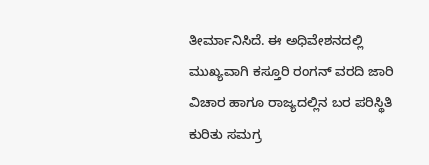ತೀರ್ಮಾನಿಸಿದೆ. ಈ ಅಧಿವೇಶನದಲ್ಲಿ ಮುಖ್ಯವಾಗಿ ಕಸ್ತೂರಿ ರಂಗನ್ ವರದಿ ಜಾರಿ ವಿಚಾರ ಹಾಗೂ ರಾಜ್ಯದಲ್ಲಿನ ಬರ ಪರಿಸ್ಥಿತಿ ಕುರಿತು ಸಮಗ್ರ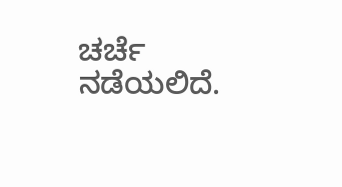ಚರ್ಚೆ ನಡೆಯಲಿದೆ.